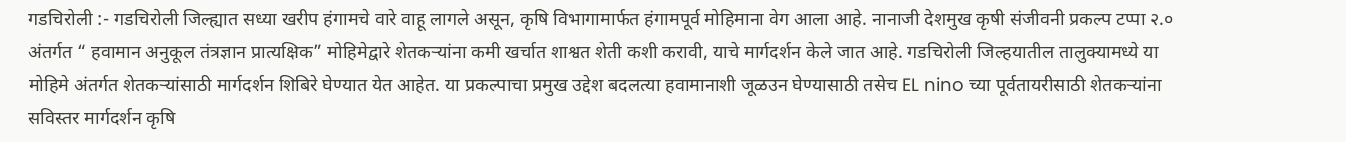गडचिरोली :- गडचिरोली जिल्ह्यात सध्या खरीप हंगामचे वारे वाहू लागले असून, कृषि विभागामार्फत हंगामपूर्व मोहिमाना वेग आला आहे. नानाजी देशमुख कृषी संजीवनी प्रकल्प टप्पा २.० अंतर्गत “ हवामान अनुकूल तंत्रज्ञान प्रात्यक्षिक” मोहिमेद्वारे शेतकऱ्यांना कमी खर्चात शाश्वत शेती कशी करावी, याचे मार्गदर्शन केले जात आहे. गडचिरोली जिल्हयातील तालुक्यामध्ये या मोहिमे अंतर्गत शेतकऱ्यांसाठी मार्गदर्शन शिबिरे घेण्यात येत आहेत. या प्रकल्पाचा प्रमुख उद्देश बदलत्या हवामानाशी जूळउन घेण्यासाठी तसेच EL nino च्या पूर्वतायरीसाठी शेतकऱ्यांना सविस्तर मार्गदर्शन कृषि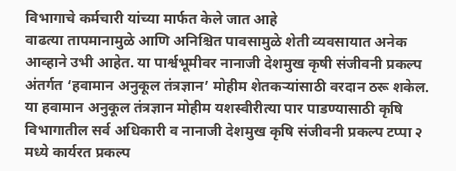विभागाचे कर्मचारी यांच्या मार्फत केले जात आहे
वाढत्या तापमानामुळे आणि अनिश्चित पावसामुळे शेती व्यवसायात अनेक आव्हाने उभी आहेत. या पार्श्वभूमीवर नानाजी देशमुख कृषी संजीवनी प्रकल्प अंतर्गत ‘हवामान अनुकूल तंत्रज्ञान’ मोहीम शेतकऱ्यांसाठी वरदान ठरू शकेल.
या हवामान अनुकूल तंत्रज्ञान मोहीम यशस्वीरीत्या पार पाडण्यासाठी कृषि विभागातील सर्व अधिकारी व नानाजी देशमुख कृषि संजीवनी प्रकल्प टप्पा २ मध्ये कार्यरत प्रकल्प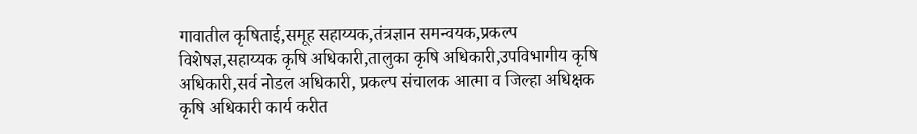गावातील कृषिताई,समूह सहाय्यक,तंत्रज्ञान समन्वयक,प्रकल्प विशेषज्ञ,सहाय्यक कृषि अधिकारी,तालुका कृषि अधिकारी,उपविभागीय कृषि अधिकारी,सर्व नोडल अधिकारी, प्रकल्प संचालक आत्मा व जिल्हा अधिक्षक कृषि अधिकारी कार्य करीत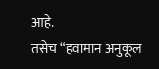आहे.
तसेच “हवामान अनुकूल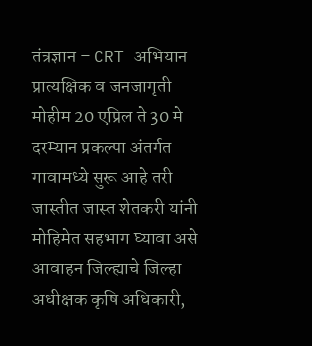तंत्रज्ञान – CRT अभियान प्रात्यक्षिक व जनजागृती मोहीम 20 एप्रिल ते 30 मे दरम्यान प्रकल्पा अंतर्गत गावामध्ये सुरू आहे तरी जास्तीत जास्त शेतकरी यांनी मोहिमेत सहभाग घ्यावा असे आवाहन जिल्ह्याचे जिल्हा अधीक्षक कृषि अधिकारी,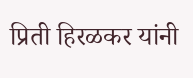प्रिती हिरळकर यांनी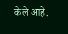केले आहे.